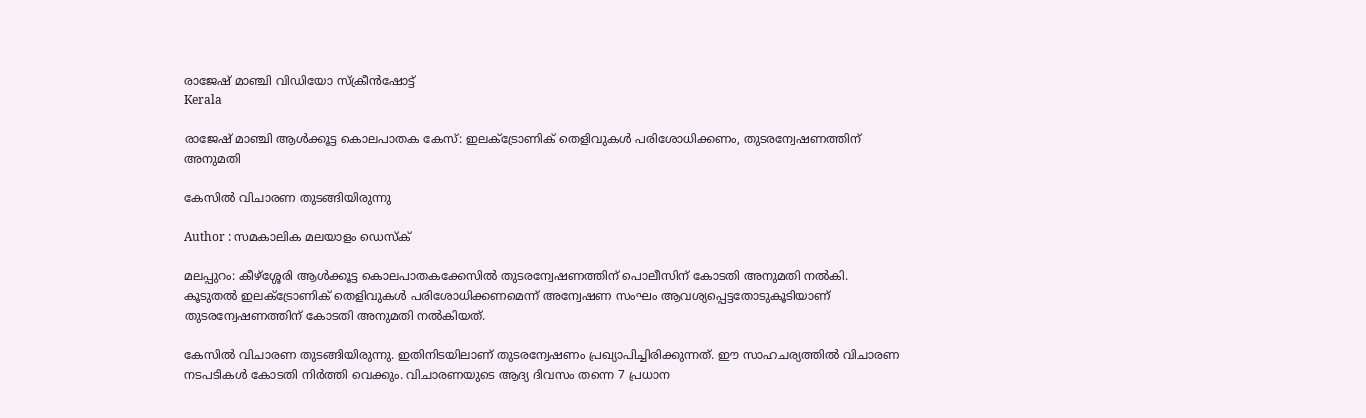രാജേഷ് മാഞ്ചി വിഡിയോ സ്ക്രീന്‍ഷോട്ട്
Kerala

രാജേഷ് മാഞ്ചി ആള്‍ക്കൂട്ട കൊലപാതക കേസ്: ഇലക്ട്രോണിക് തെളിവുകള്‍ പരിശോധിക്കണം, തുടരന്വേഷണത്തിന് അനുമതി

കേസില്‍ വിചാരണ തുടങ്ങിയിരുന്നു

Author : സമകാലിക മലയാളം ഡെസ്ക്

മലപ്പുറം: കീഴ്‌ശ്ശേരി ആള്‍ക്കൂട്ട കൊലപാതകക്കേസില്‍ തുടരന്വേഷണത്തിന് പൊലീസിന് കോടതി അനുമതി നല്‍കി. കൂടുതല്‍ ഇലക്ട്രോണിക് തെളിവുകള്‍ പരിശോധിക്കണമെന്ന് അന്വേഷണ സംഘം ആവശ്യപ്പെട്ടതോടുകൂടിയാണ് തുടരന്വേഷണത്തിന് കോടതി അനുമതി നല്‍കിയത്.

കേസില്‍ വിചാരണ തുടങ്ങിയിരുന്നു. ഇതിനിടയിലാണ് തുടരന്വേഷണം പ്രഖ്യാപിച്ചിരിക്കുന്നത്. ഈ സാഹചര്യത്തില്‍ വിചാരണ നടപടികള്‍ കോടതി നിര്‍ത്തി വെക്കും. വിചാരണയുടെ ആദ്യ ദിവസം തന്നെ 7 പ്രധാന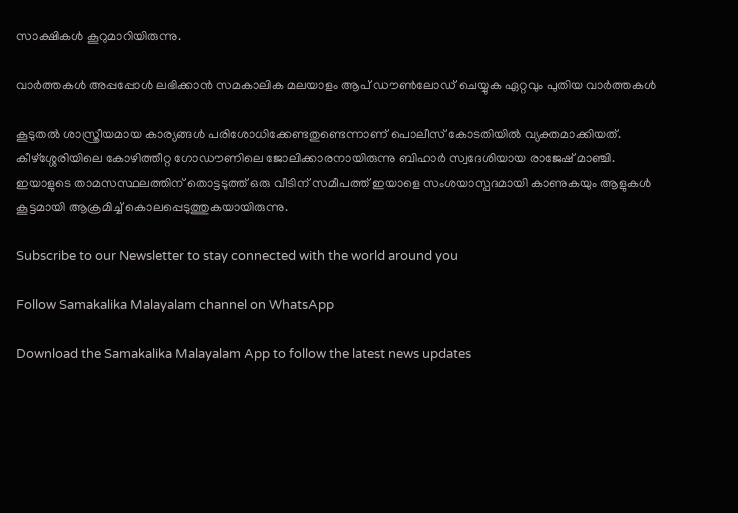സാക്ഷികള്‍ കൂറുമാറിയിരുന്നു.

വാര്‍ത്തകള്‍ അപ്പപ്പോള്‍ ലഭിക്കാന്‍ സമകാലിക മലയാളം ആപ് ഡൗണ്‍ലോഡ് ചെയ്യുക ഏറ്റവും പുതിയ വാര്‍ത്തകള്‍

കൂടുതല്‍ ശാസ്ത്രീയമായ കാര്യങ്ങള്‍ പരിശോധിക്കേണ്ടതുണ്ടെന്നാണ് പൊലീസ് കോടതിയില്‍ വ്യക്തമാക്കിയത്. കീഴ്‌ശ്ശേരിയിലെ കോഴിത്തീറ്റ ഗോഡൗണിലെ ജോലിക്കാരനായിരുന്നു ബിഹാര്‍ സ്വദേശിയായ രാജേഷ് മാഞ്ചി. ഇയാളുടെ താമസസ്ഥലത്തിന് തൊട്ടടുത്ത് ഒരു വീടിന് സമീപത്ത് ഇയാളെ സംശയാസ്പദമായി കാണുകയും ആളുകള്‍ കൂട്ടമായി ആക്രമിച്ച് കൊലപ്പെടുത്തുകയായിരുന്നു.

Subscribe to our Newsletter to stay connected with the world around you

Follow Samakalika Malayalam channel on WhatsApp

Download the Samakalika Malayalam App to follow the latest news updates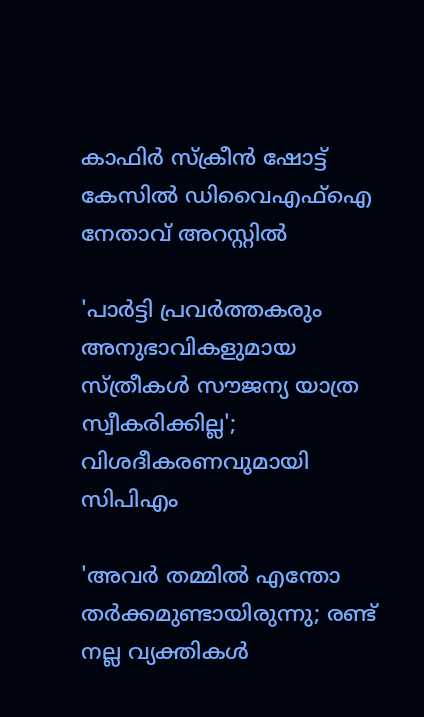കാഫിര്‍ സ്‌ക്രീന്‍ ഷോട്ട് കേസില്‍ ഡിവൈഎഫ്‌ഐ നേതാവ് അറസ്റ്റില്‍

'പാര്‍ട്ടി പ്രവര്‍ത്തകരും അനുഭാവികളുമായ സ്ത്രീകള്‍ സൗജന്യ യാത്ര സ്വീകരിക്കില്ല'; വിശദീകരണവുമായി സിപിഎം

'അവർ തമ്മിൽ എന്തോ തർക്കമുണ്ടായിരുന്നു; രണ്ട് നല്ല വ്യക്തികൾ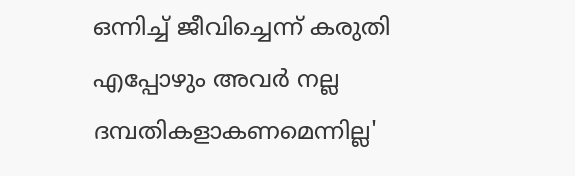ഒന്നിച്ച് ജീവിച്ചെന്ന് കരുതി എപ്പോഴും അവർ നല്ല ദമ്പതികളാകണമെന്നില്ല'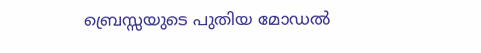ബ്രെസ്സയുടെ പുതിയ മോഡല്‍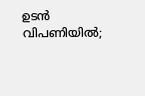ഉടന്‍ വിപണിയില്‍;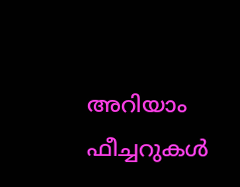അറിയാം ഫീച്ചറുകള്‍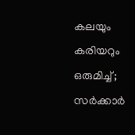കലയും കരിയറും ഒരുമിച്ച്; സർക്കാർ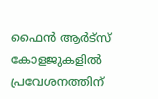ഫൈൻ ആർട്‌സ് കോളജുകളിൽ പ്രവേശനത്തിന്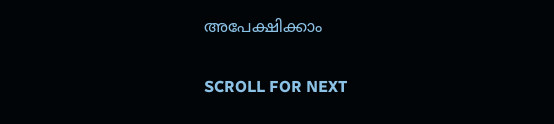അപേക്ഷിക്കാം

SCROLL FOR NEXT